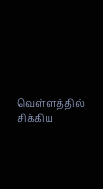வெள்ளத்தில் சிக்கிய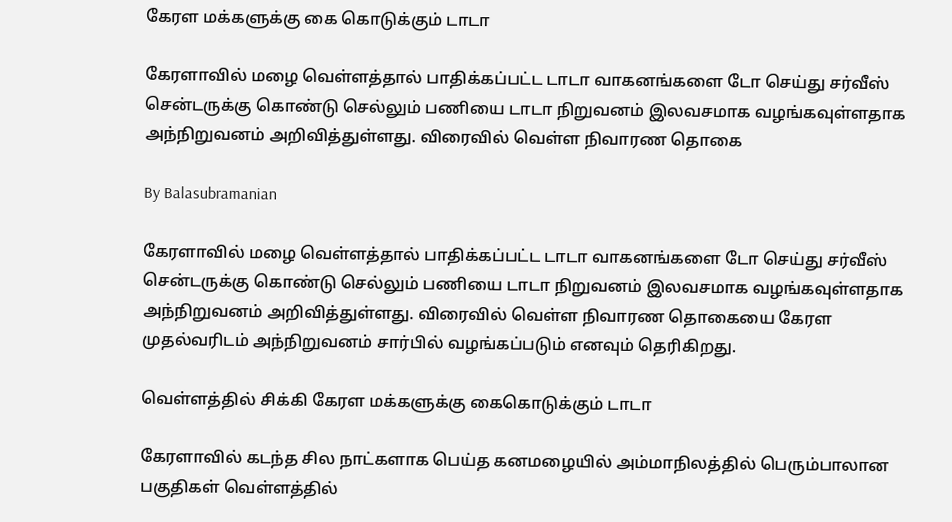கேரள மக்களுக்கு கை கொடுக்கும் டாடா

கேரளாவில் மழை வெள்ளத்தால் பாதிக்கப்பட்ட டாடா வாகனங்களை டோ செய்து சர்வீஸ் சென்டருக்கு கொண்டு செல்லும் பணியை டாடா நிறுவனம் இலவசமாக வழங்கவுள்ளதாக அந்நிறுவனம் அறிவித்துள்ளது. விரைவில் வெள்ள நிவாரண தொகை

By Balasubramanian

கேரளாவில் மழை வெள்ளத்தால் பாதிக்கப்பட்ட டாடா வாகனங்களை டோ செய்து சர்வீஸ் சென்டருக்கு கொண்டு செல்லும் பணியை டாடா நிறுவனம் இலவசமாக வழங்கவுள்ளதாக அந்நிறுவனம் அறிவித்துள்ளது. விரைவில் வெள்ள நிவாரண தொகையை கேரள முதல்வரிடம் அந்நிறுவனம் சார்பில் வழங்கப்படும் எனவும் தெரிகிறது.

வெள்ளத்தில் சிக்கி கேரள மக்களுக்கு கைகொடுக்கும் டாடா

கேரளாவில் கடந்த சில நாட்களாக பெய்த கனமழையில் அம்மாநிலத்தில் பெரும்பாலான பகுதிகள் வெள்ளத்தில்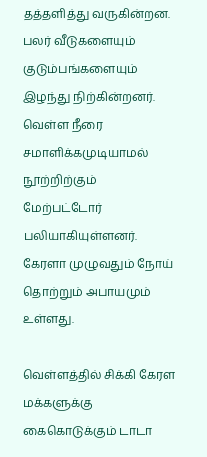தத்தளித்து வருகின்றன. பலர் வீடுகளையும் குடும்பங்களையும் இழந்து நிற்கின்றனர். வெள்ள நீரை சமாளிக்கமுடியாமல் நூற்றிற்கும் மேற்பட்டோர் பலியாகியுள்ளனர். கேரளா முழுவதும் நோய் தொற்றும் அபாயமும் உள்ளது.

வெள்ளத்தில் சிக்கி கேரள மக்களுக்கு கைகொடுக்கும் டாடா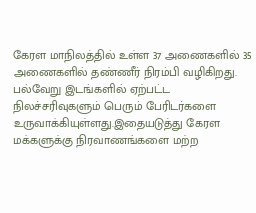கேரள மாநிலத்தில் உள்ள 37 அணைகளில் 35 அணைகளில் தண்ணீர் நிரம்பி வழிகிறது. பல்வேறு இடங்களில் ஏற்பட்ட நிலச்சரிவுகளும் பெரும் பேரிடர்களை உருவாக்கியுள்ளது.இதையடுத்து கேரள மக்களுக்கு நிரவாணங்களை மற்ற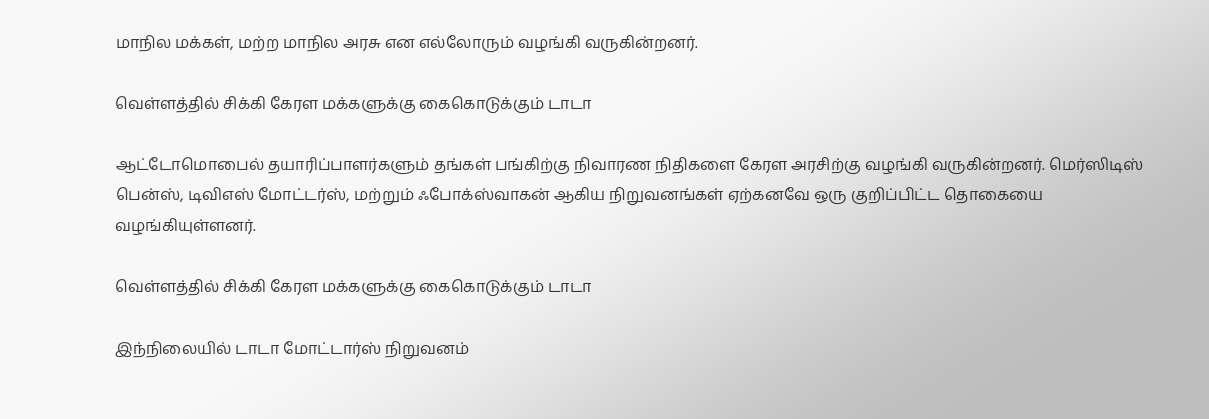மாநில மக்கள், மற்ற மாநில அரசு என எல்லோரும் வழங்கி வருகின்றனர்.

வெள்ளத்தில் சிக்கி கேரள மக்களுக்கு கைகொடுக்கும் டாடா

ஆட்டோமொபைல் தயாரிப்பாளர்களும் தங்கள் பங்கிற்கு நிவாரண நிதிகளை கேரள அரசிற்கு வழங்கி வருகின்றனர். மெர்ஸிடிஸ் பென்ஸ், டிவிஎஸ் மோட்டர்ஸ், மற்றும் ஃபோக்ஸ்வாகன் ஆகிய நிறுவனங்கள் ஏற்கனவே ஒரு குறிப்பிட்ட தொகையை வழங்கியுள்ளனர்.

வெள்ளத்தில் சிக்கி கேரள மக்களுக்கு கைகொடுக்கும் டாடா

இந்நிலையில் டாடா மோட்டார்ஸ் நிறுவனம்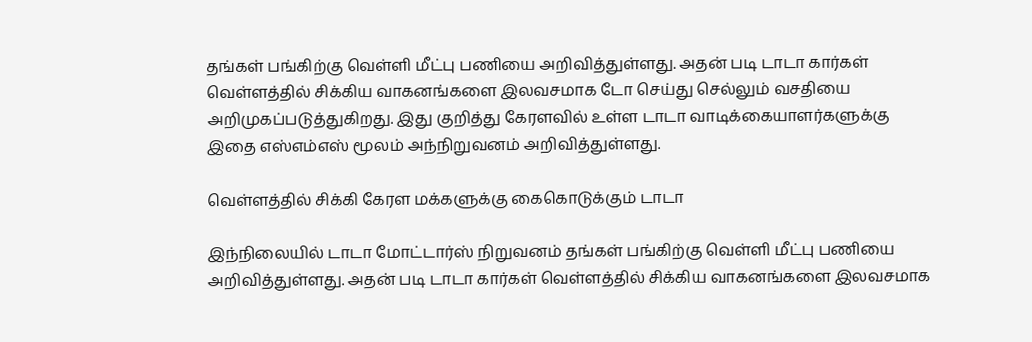தங்கள் பங்கிற்கு வெள்ளி மீட்பு பணியை அறிவித்துள்ளது. அதன் படி டாடா கார்கள் வெள்ளத்தில் சிக்கிய வாகனங்களை இலவசமாக டோ செய்து செல்லும் வசதியை அறிமுகப்படுத்துகிறது. இது குறித்து கேரளவில் உள்ள டாடா வாடிக்கையாளர்களுக்கு இதை எஸ்எம்எஸ் மூலம் அந்நிறுவனம் அறிவித்துள்ளது.

வெள்ளத்தில் சிக்கி கேரள மக்களுக்கு கைகொடுக்கும் டாடா

இந்நிலையில் டாடா மோட்டார்ஸ் நிறுவனம் தங்கள் பங்கிற்கு வெள்ளி மீட்பு பணியை அறிவித்துள்ளது. அதன் படி டாடா கார்கள் வெள்ளத்தில் சிக்கிய வாகனங்களை இலவசமாக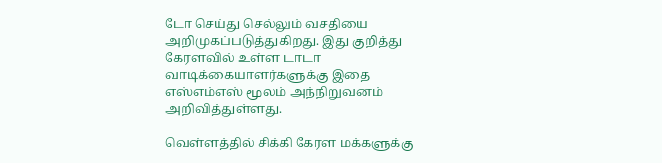டோ செய்து செல்லும் வசதியை அறிமுகப்படுத்துகிறது. இது குறித்து கேரளவில் உள்ள டாடா வாடிக்கையாளர்களுக்கு இதை எஸ்எம்எஸ் மூலம் அந்நிறுவனம் அறிவித்துள்ளது.

வெள்ளத்தில் சிக்கி கேரள மக்களுக்கு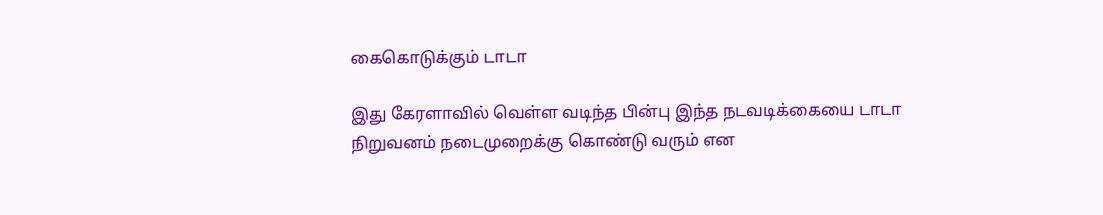கைகொடுக்கும் டாடா

இது கேரளாவில் வெள்ள வடிந்த பின்பு இந்த நடவடிக்கையை டாடா நிறுவனம் நடைமுறைக்கு கொண்டு வரும் என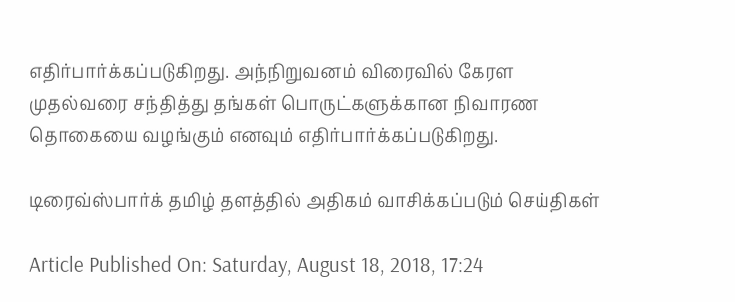எதிர்பார்க்கப்படுகிறது. அந்நிறுவனம் விரைவில் கேரள முதல்வரை சந்தித்து தங்கள் பொருட்களுக்கான நிவாரண தொகையை வழங்கும் எனவும் எதிர்பார்க்கப்படுகிறது.

டிரைவ்ஸ்பார்க் தமிழ் தளத்தில் அதிகம் வாசிக்கப்படும் செய்திகள்

Article Published On: Saturday, August 18, 2018, 17:24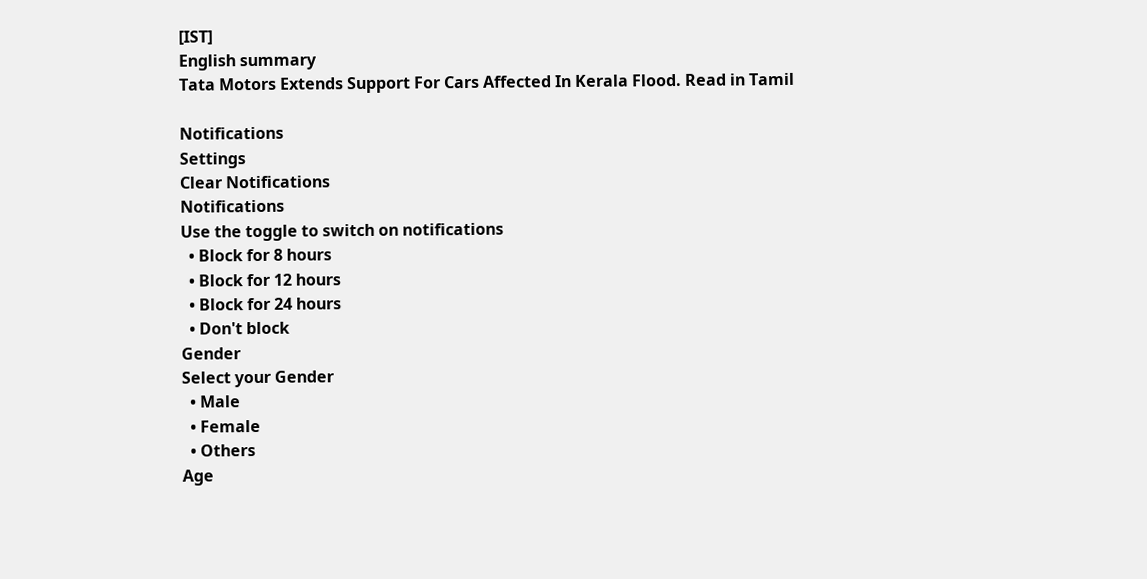[IST]
English summary
Tata Motors Extends Support For Cars Affected In Kerala Flood. Read in Tamil

Notifications
Settings
Clear Notifications
Notifications
Use the toggle to switch on notifications
  • Block for 8 hours
  • Block for 12 hours
  • Block for 24 hours
  • Don't block
Gender
Select your Gender
  • Male
  • Female
  • Others
Age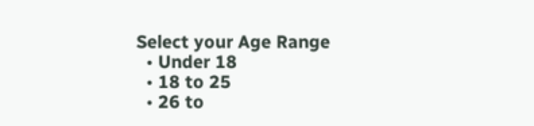Select your Age Range
  • Under 18
  • 18 to 25
  • 26 to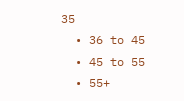35
  • 36 to 45
  • 45 to 55
  • 55+